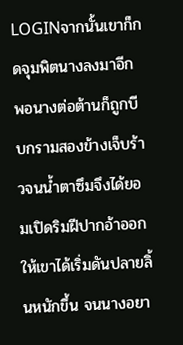LOGINจากนั้นเขาก็กดจุมพิตนางลงมาอีก พอนางต่อต้านก็ถูกบีบกรามสองข้างเจ็บร้าวจนน้ำตาซึมจึงได้ยอมเปิดริมฝีปากอ้าออกให้เขาได้เริ่มดันปลายลิ้นหนักขึ้น จนนางอยา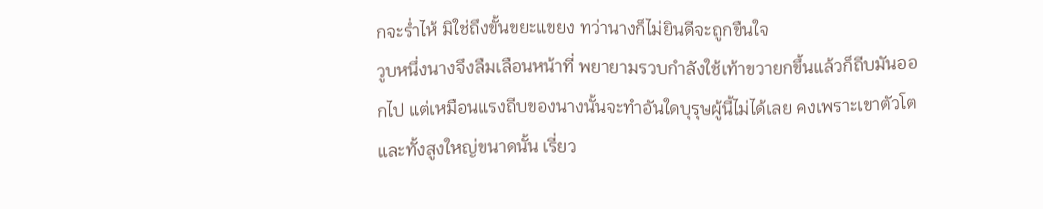กจะร่ำไห้ มิใช่ถึงขั้นขยะแขยง ทว่านางก็ไม่ยินดีจะถูกขืนใจ
วูบหนึ่งนางจึงลืมเลือนหน้าที่ พยายามรวบกำลังใช้เท้าขวายกขึ้นแล้วก็ถีบมันออกไป แต่เหมือนแรงถีบของนางนั้นจะทำอันใดบุรุษผู้นี้ไม่ได้เลย คงเพราะเขาตัวโตและทั้งสูงใหญ่ขนาดนั้น เรี่ยว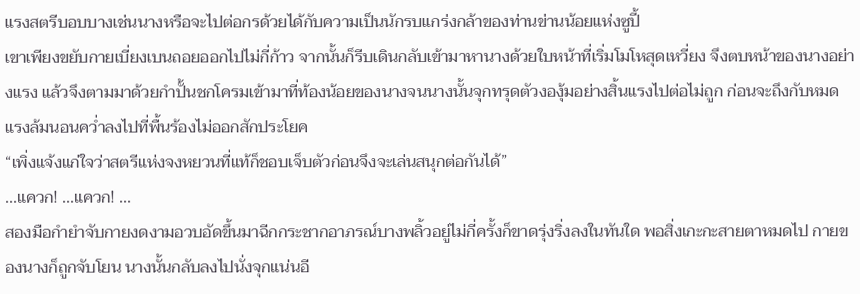แรงสตรีบอบบางเช่นนางหรือจะไปต่อกรด้วยได้กับความเป็นนักรบแกร่งกล้าของท่านข่านน้อยแห่งซูปี้
เขาเพียงขยับกายเบี่ยงเบนถอยออกไปไม่กี่ก้าว จากนั้นก็รีบเดินกลับเข้ามาหานางด้วยใบหน้าที่เริ่มโมโหสุดเหวี่ยง จึงตบหน้าของนางอย่างแรง แล้วจึงตามมาด้วยกำปั้นชกโครมเข้ามาที่ท้องน้อยของนางจนนางนั้นจุกทรุดตัวงองุ้มอย่างสิ้นแรงไปต่อไม่ถูก ก่อนจะถึงกับหมดแรงล้มนอนคว่ำลงไปที่พื้นร้องไม่ออกสักประโยค
“เพิ่งแจ้งแก่ใจว่าสตรีแห่งจงหยวนที่แท้ก็ชอบเจ็บตัวก่อนจึงจะเล่นสนุกต่อกันได้”
...แควก! ...แควก! ...
สองมือกำยำจับกายงดงามอวบอัดขึ้นมาฉีกกระชากอาภรณ์บางพลิ้วอยู่ไม่กี่ครั้งก็ขาดรุ่งริ่งลงในทันใด พอสิ่งเกะกะสายตาหมดไป กายของนางก็ถูกจับโยน นางนั้นกลับลงไปนั่งจุกแน่นอี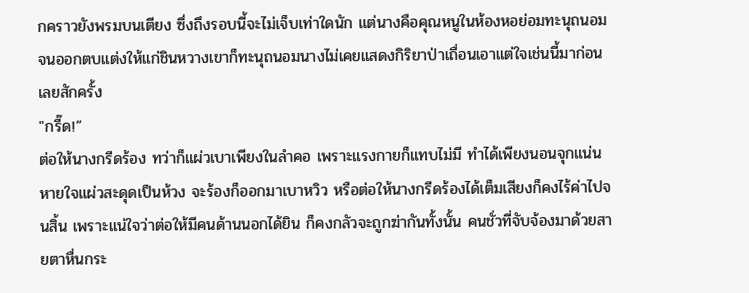กคราวยังพรมบนเตียง ซึ่งถึงรอบนี้จะไม่เจ็บเท่าใดนัก แต่นางคือคุณหนูในห้องหอย่อมทะนุถนอม จนออกตบแต่งให้แก่ชินหวางเขาก็ทะนุถนอมนางไม่เคยแสดงกิริยาป่าเถื่อนเอาแต่ใจเช่นนี้มาก่อนเลยสักครั้ง
"กรี๊ด!”
ต่อให้นางกรีดร้อง ทว่าก็แผ่วเบาเพียงในลำคอ เพราะแรงกายก็แทบไม่มี ทำได้เพียงนอนจุกแน่นหายใจแผ่วสะดุดเป็นห้วง จะร้องก็ออกมาเบาหวิว หรือต่อให้นางกรีดร้องได้เต็มเสียงก็คงไร้ค่าไปจนสิ้น เพราะแน่ใจว่าต่อให้มีคนด้านนอกได้ยิน ก็คงกลัวจะถูกฆ่ากันทั้งนั้น คนชั่วที่จับจ้องมาด้วยสายตาหื่นกระ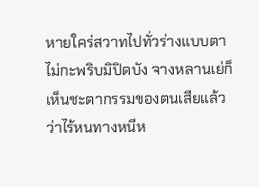หายใคร่สวาทไปทั่วร่างแบบตาไม่กะพริบมิปิดบัง จางหลานเย่ก็เห็นชะตากรรมของตนเสียแล้วว่าไร้หนทางหนีห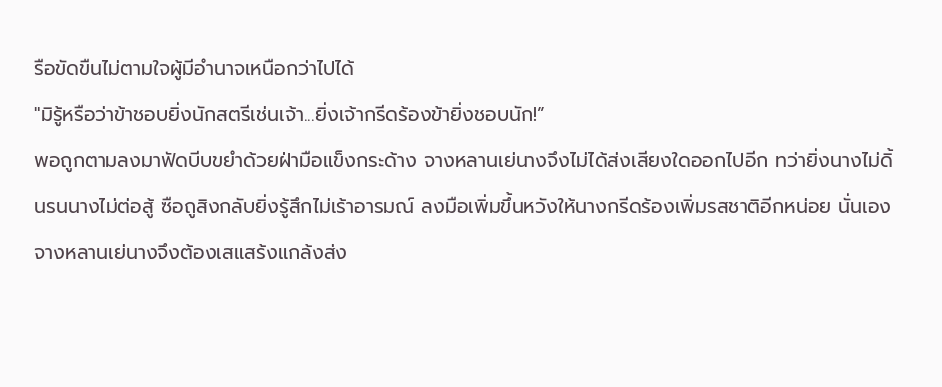รือขัดขืนไม่ตามใจผู้มีอำนาจเหนือกว่าไปได้
"มิรู้หรือว่าข้าชอบยิ่งนักสตรีเช่นเจ้า...ยิ่งเจ้ากรีดร้องข้ายิ่งชอบนัก!”
พอถูกตามลงมาฟัดบีบขยำด้วยฝ่ามือแข็งกระด้าง จางหลานเย่นางจึงไม่ได้ส่งเสียงใดออกไปอีก ทว่ายิ่งนางไม่ดิ้นรนนางไม่ต่อสู้ ซือถูสิงกลับยิ่งรู้สึกไม่เร้าอารมณ์ ลงมือเพิ่มขึ้นหวังให้นางกรีดร้องเพิ่มรสชาติอีกหน่อย นั่นเองจางหลานเย่นางจึงต้องเสแสร้งแกล้งส่ง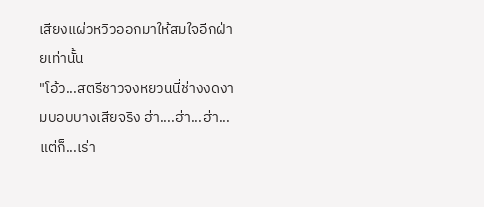เสียงแผ่วหวิวออกมาให้สมใจอีกฝ่ายเท่านั้น
"โอ้ว...สตรีชาวจงหยวนนี่ช่างงดงามบอบบางเสียจริง ฮ่า....ฮ่า...ฮ่า...แต่ก็...เร่า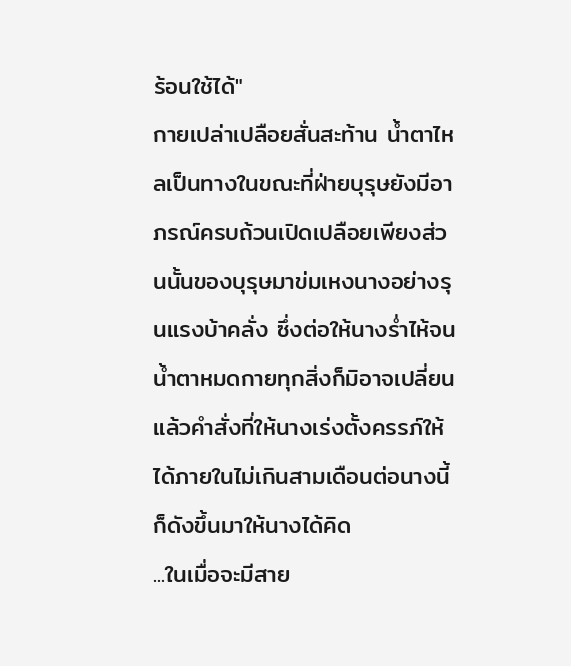ร้อนใช้ได้"
กายเปล่าเปลือยสั่นสะท้าน น้ำตาไหลเป็นทางในขณะที่ฝ่ายบุรุษยังมีอาภรณ์ครบถ้วนเปิดเปลือยเพียงส่วนนั้นของบุรุษมาข่มเหงนางอย่างรุนแรงบ้าคลั่ง ซึ่งต่อให้นางร่ำไห้จนน้ำตาหมดกายทุกสิ่งก็มิอาจเปลี่ยน แล้วคำสั่งที่ให้นางเร่งตั้งครรภ์ให้ได้ภายในไม่เกินสามเดือนต่อนางนี้ก็ดังขึ้นมาให้นางได้คิด
...ในเมื่อจะมีสาย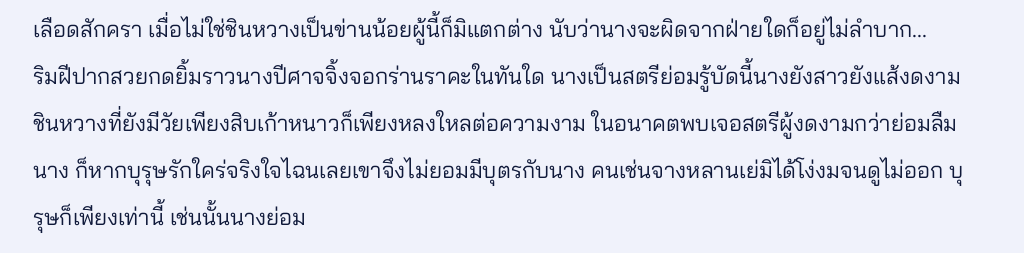เลือดสักครา เมื่อไม่ใช่ชินหวางเป็นข่านน้อยผู้นี้ก็มิแตกต่าง นับว่านางจะผิดจากฝ่ายใดก็อยู่ไม่ลำบาก...
ริมฝีปากสวยกดยิ้มราวนางปีศาจจิ้งจอกร่านราคะในทันใด นางเป็นสตรีย่อมรู้บัดนี้นางยังสาวยังแส้งดงาม ชินหวางที่ยังมีวัยเพียงสิบเก้าหนาวก็เพียงหลงใหลต่อความงาม ในอนาคตพบเจอสตรีผู้งดงามกว่าย่อมลืมนาง ก็หากบุรุษรักใคร่จริงใจไฉนเลยเขาจึงไม่ยอมมีบุตรกับนาง คนเช่นจางหลานเย่มิได้โง่งมจนดูไม่ออก บุรุษก็เพียงเท่านี้ เช่นนั้นนางย่อม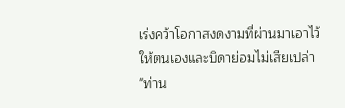เร่งคว้าโอกาสงดงามที่ผ่านมาเอาไว้ให้ตนเองและบิดาย่อมไม่เสียเปล่า
"ท่าน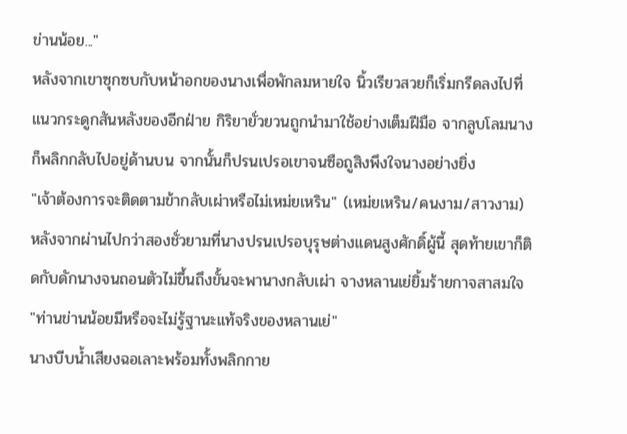ข่านน้อย..."
หลังจากเขาซุกซบกับหน้าอกของนางเพื่อพักลมหายใจ นิ้วเรียวสวยก็เริ่มกรีดลงไปที่แนวกระดูกสันหลังของอีกฝ่าย กิริยายั่วยวนถูกนำมาใช้อย่างเต็มฝีมือ จากลูบโลมนางก็พลิกกลับไปอยู่ด้านบน จากนั้นก็ปรนเปรอเขาจนซือถูสิงพึงใจนางอย่างยิ่ง
"เจ้าต้องการจะติดตามข้ากลับเผ่าหรือไม่เหม่ยเหริน" (เหม่ยเหริน/คนงาม/สาวงาม)
หลังจากผ่านไปกว่าสองชั่วยามที่นางปรนเปรอบุรุษต่างแดนสูงศักดิ์ผู้นี้ สุดท้ายเขาก็ติดกับดักนางจนถอนตัวไม่ขึ้นถึงขั้นจะพานางกลับเผ่า จางหลานเย่ยิ้มร้ายกาจสาสมใจ
"ท่านข่านน้อยมีหรือจะไม่รู้ฐานะแท้จริงของหลานเย่"
นางบีบน้ำเสียงฉอเลาะพร้อมทั้งพลิกกาย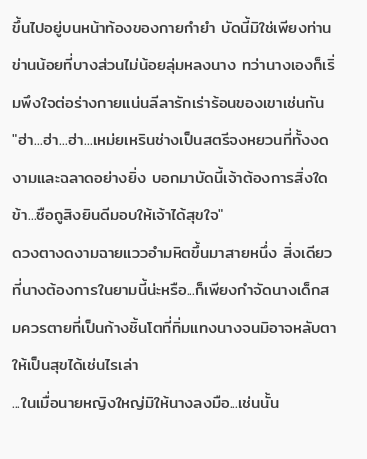ขึ้นไปอยู่บนหน้าท้องของกายกำยำ บัดนี้มิใช่เพียงท่านข่านน้อยที่บางส่วนไม่น้อยลุ่มหลงนาง ทว่านางเองก็เริ่มพึงใจต่อร่างกายแน่นลีลารักเร่าร้อนของเขาเช่นกัน
"ฮ่า...ฮ่า...ฮ่า...เหม่ยเหรินช่างเป็นสตรีจงหยวนที่ทั้งงดงามและฉลาดอย่างยิ่ง บอกมาบัดนี้เจ้าต้องการสิ่งใด ข้า...ซือถูสิงยินดีมอบให้เจ้าได้สุขใจ"
ดวงตางดงามฉายแววอำมหิตขึ้นมาสายหนึ่ง สิ่งเดียวที่นางต้องการในยามนี้น่ะหรือ...ก็เพียงกำจัดนางเด็กสมควรตายที่เป็นก้างชิ้นโตที่ทิ่มแทงนางจนมิอาจหลับตาให้เป็นสุขได้เช่นไรเล่า
...ในเมื่อนายหญิงใหญ่มิให้นางลงมือ...เช่นนั้น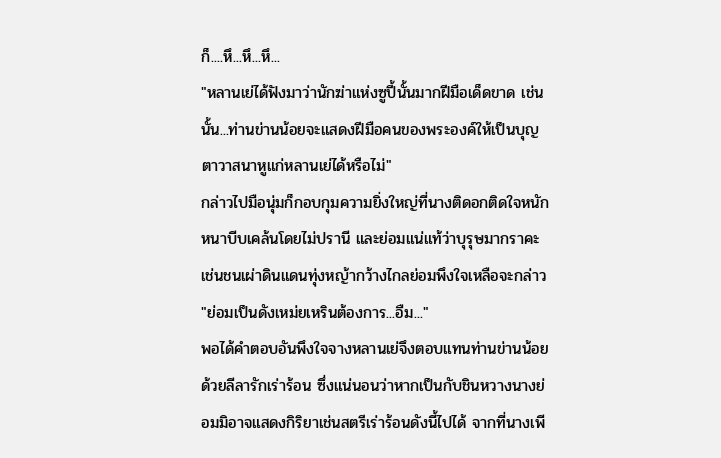ก็....หึ...หึ...หึ...
"หลานเย่ได้ฟังมาว่านักฆ่าแห่งซูปี้นั้นมากฝีมือเด็ดขาด เช่นนั้น...ท่านข่านน้อยจะแสดงฝีมือคนของพระองค์ให้เป็นบุญตาวาสนาหูแก่หลานเย่ได้หรือไม่"
กล่าวไปมือนุ่มก็กอบกุมความยิ่งใหญ่ที่นางติดอกติดใจหนักหนาบีบเคล้นโดยไม่ปรานี และย่อมแน่แท้ว่าบุรุษมากราคะเช่นชนเผ่าดินแดนทุ่งหญ้ากว้างไกลย่อมพึงใจเหลือจะกล่าว
"ย่อมเป็นดังเหม่ยเหรินต้องการ...อืม..."
พอได้คำตอบอันพึงใจจางหลานเย่จึงตอบแทนท่านข่านน้อยด้วยลีลารักเร่าร้อน ซึ่งแน่นอนว่าหากเป็นกับชินหวางนางย่อมมิอาจแสดงกิริยาเช่นสตรีเร่าร้อนดังนี้ไปได้ จากที่นางเพี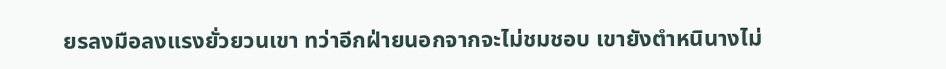ยรลงมือลงแรงยั่วยวนเขา ทว่าอีกฝ่ายนอกจากจะไม่ชมชอบ เขายังตำหนินางไม่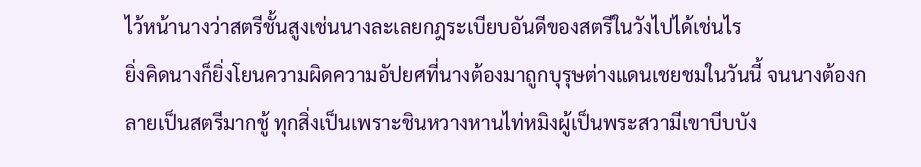ไว้หน้านางว่าสตรีชั้นสูงเช่นนางละเลยกฎระเบียบอันดีของสตรีในวังไปได้เช่นไร
ยิ่งคิดนางก็ยิ่งโยนความผิดความอัปยศที่นางต้องมาถูกบุรุษต่างแดนเชยชมในวันนี้ จนนางต้องกลายเป็นสตรีมากชู้ ทุกสิ่งเป็นเพราะชินหวางหานไท่หมิงผู้เป็นพระสวามีเขาบีบบัง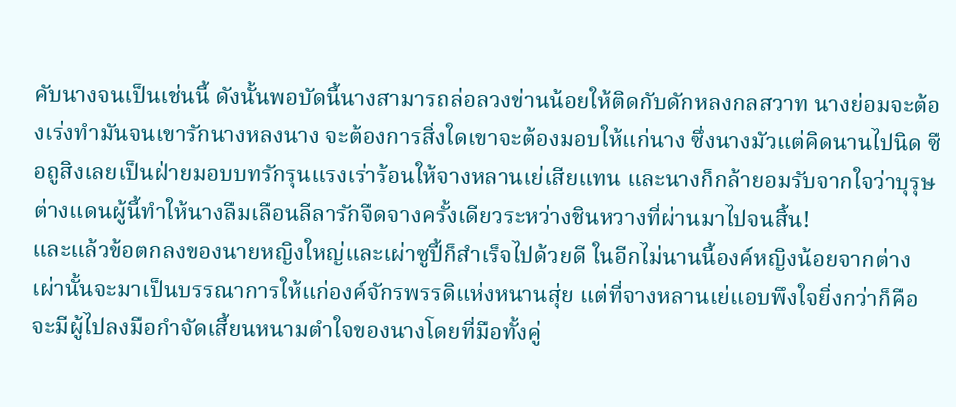คับนางจนเป็นเช่นนี้ ดังนั้นพอบัดนี้นางสามารถล่อลวงข่านน้อยให้ติดกับดักหลงกลสวาท นางย่อมจะต้องเร่งทำมันจนเขารักนางหลงนาง จะต้องการสิ่งใดเขาจะต้องมอบให้แก่นาง ซึ่งนางมัวแต่คิดนานไปนิด ซือถูสิงเลยเป็นฝ่ายมอบบทรักรุนแรงเร่าร้อนให้จางหลานเย่เสียแทน และนางก็กล้ายอมรับจากใจว่าบุรุษต่างแดนผู้นี้ทำให้นางลืมเลือนลีลารักจืดจางครั้งเดียวระหว่างชินหวางที่ผ่านมาไปจนสิ้น!
และแล้วข้อตกลงของนายหญิงใหญ่และเผ่าซูปี้ก็สำเร็จไปด้วยดี ในอีกไม่นานนี้องค์หญิงน้อยจากต่างเผ่านั้นจะมาเป็นบรรณาการให้แก่องค์จักรพรรดิแห่งหนานสุ่ย แต่ที่จางหลานเย่แอบพึงใจยิ่งกว่าก็คือจะมีผู้ไปลงมือกำจัดเสี้ยนหนามตำใจของนางโดยที่มือทั้งคู่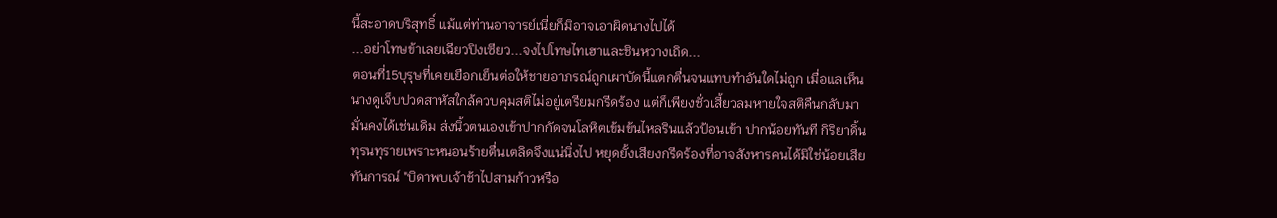นี้สะอาดบริสุทธิ์ แม้แต่ท่านอาจารย์เนี่ยก็มิอาจเอาผิดนางไปได้
...อย่าโทษข้าเลยเฉียวปิงเซียว...จงไปโทษไทเฮาและชินหวางเถิด...
ตอนที่15บุรุษที่เคยเยือกเย็นต่อให้ชายอาภรณ์ถูกเผาบัดนี้แตกตื่นจนแทบทำอันใดไม่ถูก เมื่อแลเห็นนางดูเจ็บปวดสาหัสใกล้ควบคุมสติไม่อยู่เตรียมกรีดร้อง แต่ก็เพียงชั่วเสี้ยวลมหายใจสติคืนกลับมามั่นคงได้เช่นเดิม ส่งนิ้วตนเองเข้าปากกัดจนโลหิตเข้มข้นไหลรินแล้วป้อนเข้า ปากน้อยทันที กิริยาดิ้นทุรนทุรายเพราะหนอนร้ายตื่นเตลิดจึงแน่นิ่งไป หยุดยั้งเสียงกรีดร้องที่อาจสังหารคนได้มิใช่น้อยเสียทันการณ์ "บิดาพบเจ้าช้าไปสามก้าวหรือ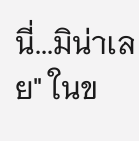นี่...มิน่าเลย" ในข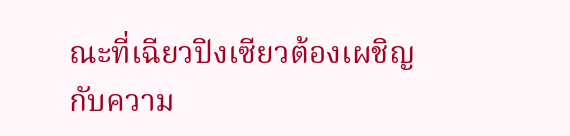ณะที่เฉียวปิงเซียวต้องเผชิญกับความ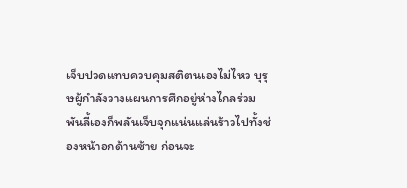เจ็บปวดแทบควบคุมสติตนเองไม่ไหว บุรุษผู้กำลังวางแผนการศึกอยู่ห่างไกลร่วมพันลี้เองก็พลันเจ็บจุกแน่นแล่นร้าวไปทั้งช่องหน้าอกด้านซ้าย ก่อนจะ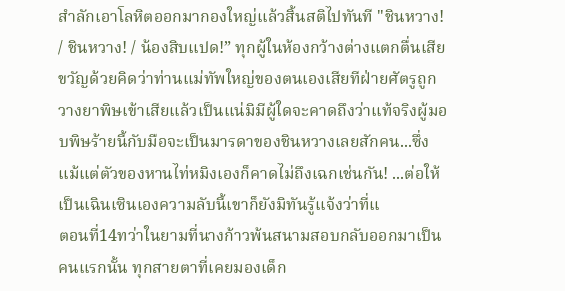สำลักเอาโลหิตออกมากองใหญ่แล้วสิ้นสติไปทันที "ชินหวาง! / ชินหวาง! / น้องสิบแปด!” ทุกผู้ในห้องกว้างต่างแตกตื่นเสียขวัญด้วยคิดว่าท่านแม่ทัพใหญ่ของตนเองเสียทีฝ่ายศัตรูถูกวางยาพิษเข้าเสียแล้วเป็นแน่มิมีผู้ใดจะคาดถึงว่าแท้จริงผู้มอบพิษร้ายนี้กับมือจะเป็นมารดาของชินหวางเลยสักคน...ซึ่งแม้แต่ตัวของหานไท่หมิงเองก็คาดไม่ถึงเฉกเช่นกัน! ...ต่อให้เป็นเฉินเซินเองความลับนี้เขาก็ยังมิทันรู้แจ้งว่าที่แ
ตอนที่14ทว่าในยามที่นางก้าวพ้นสนามสอบกลับออกมาเป็นคนแรกนั้น ทุกสายตาที่เคยมองเด็ก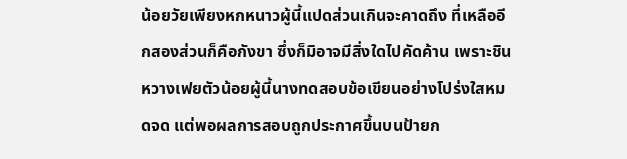น้อยวัยเพียงหกหนาวผู้นี้แปดส่วนเกินจะคาดถึง ที่เหลืออีกสองส่วนก็คือกังขา ซึ่งก็มิอาจมีสิ่งใดไปคัดค้าน เพราะชินหวางเฟยตัวน้อยผู้นี้นางทดสอบข้อเขียนอย่างโปร่งใสหมดจด แต่พอผลการสอบถูกประกาศขึ้นบนป้ายก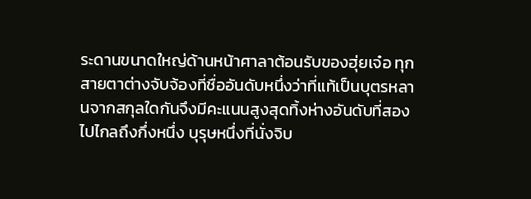ระดานขนาดใหญ่ด้านหน้าศาลาต้อนรับของฮุ่ยเจ๋อ ทุกสายตาต่างจับจ้องที่ชื่ออันดับหนึ่งว่าที่แท้เป็นบุตรหลานจากสกุลใดกันจึงมีคะแนนสูงสุดทิ้งห่างอันดับที่สองไปไกลถึงกึ่งหนึ่ง บุรุษหนึ่งที่นั่งจิบ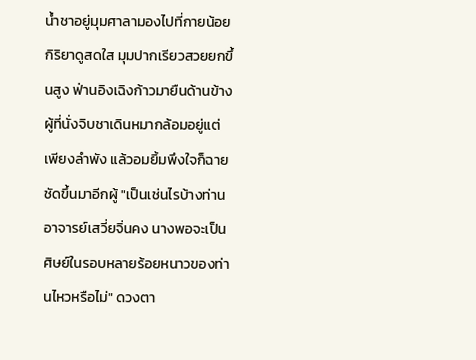น้ำชาอยู่มุมศาลามองไปที่กายน้อยกิริยาดูสดใส มุมปากเรียวสวยยกขึ้นสูง ฟ่านอิงเฉิงก้าวมายืนด้านข้างผู้ที่นั่งจิบชาเดินหมากล้อมอยู่แต่เพียงลำพัง แล้วอมยิ้มพึงใจก็ฉายชัดขึ้นมาอีกผู้ "เป็นเช่นไรบ้างท่านอาจารย์เสวี่ยจิ่นคง นางพอจะเป็นศิษย์ในรอบหลายร้อยหนาวของท่านไหวหรือไม่" ดวงตา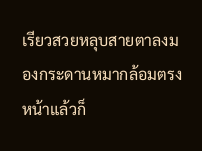เรียวสวยหลุบสายตาลงมองกระดานหมากล้อมตรงหน้าแล้วก็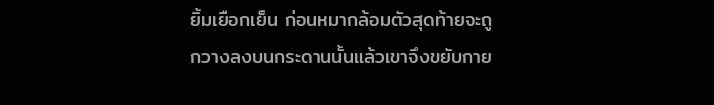ยิ้มเยือกเย็น ก่อนหมากล้อมตัวสุดท้ายจะถูกวางลงบนกระดานนั้นแล้วเขาจึงขยับกาย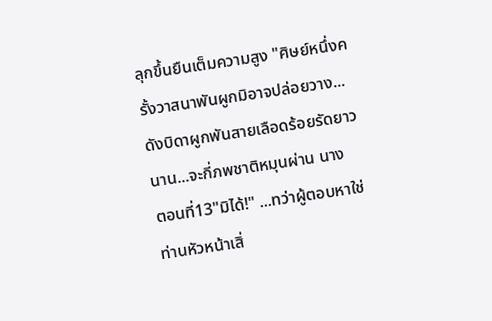ลุกขึ้นยืนเต็มความสูง "ศิษย์หนึ่งครั้งวาสนาพันผูกมิอาจปล่อยวาง...ดังบิดาผูกพันสายเลือดร้อยรัดยาวนาน...จะกี่ภพชาติหมุนผ่าน นาง
ตอนที่13"มิได้!" ...ทว่าผู้ตอบหาใช่ท่านหัวหน้าเสิ่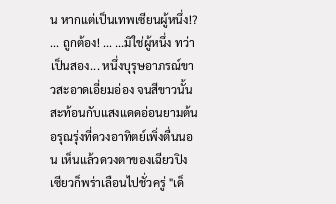น หากแต่เป็นเทพเซียนผู้หนึ่ง!? ... ถูกต้อง! ... ...มิใช่ผู้หนึ่ง ทว่าเป็นสอง... หนึ่งบุรุษอาภรณ์ขาวสะอาดเอี่ยมอ่อง จนสีขาวนั้นสะท้อนกับแสงแดดอ่อนยามต้นอรุณรุ่งที่ดวงอาทิตย์เพิ่งตื่นนอน เห็นแล้วดวงตาของเฉียวปิงเซียวก็พร่าเลือนไปชั่วครู่ "เด็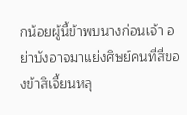กน้อยผู้นี้ข้าพบนางก่อนเจ้า อย่าบังอาจมาแย่งศิษย์คนที่สี่ของข้าสิเจี้ยนหลุ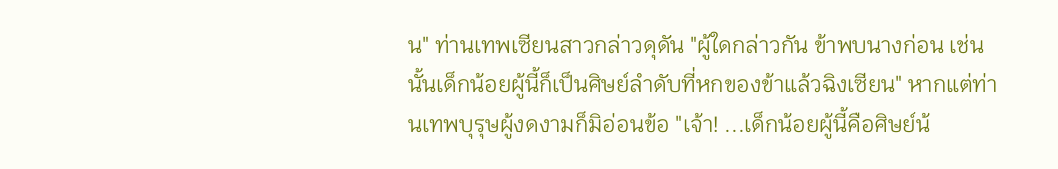น" ท่านเทพเซียนสาวกล่าวดุดัน "ผู้ใดกล่าวกัน ข้าพบนางก่อน เช่นนั้นเด็กน้อยผู้นี้ก็เป็นศิษย์ลำดับที่หกของข้าแล้วฉิงเซียน" หากแต่ท่านเทพบุรุษผู้งดงามก็มิอ่อนข้อ "เจ้า! ...เด็กน้อยผู้นี้คือศิษย์น้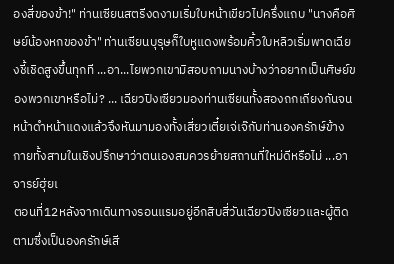องสี่ของข้า!" ท่านเซียนสตรีงดงามเริ่มใบหน้าเขียวไปครึ่งแถบ "นางคือศิษย์น้องหกของข้า" ท่านเซียนบุรุษก็ใบหูแดงพร้อมคิ้วใบหลิวเริ่มพาดเฉียงชี้เชิดสูงขึ้นทุกที ...อา...ไยพวกเขามิสอบถามนางบ้างว่าอยากเป็นศิษย์ของพวกเขาหรือไม่? ... เฉียวปิงเซียวมองท่านเซียนทั้งสองถกเถียงกันจนหน้าดำหน้าแดงแล้วจึงหันมามองทั้งเสี่ยวเตี๋ยเจ่เจ๊กับท่านองครักษ์ข้างกายทั้งสามในเชิงปรึกษาว่าตนเองสมควรย้ายสถานที่ใหม่ดีหรือไม่ ...อาจารย์ฮุ่ยเ
ตอนที่12หลังจากเดินทางรอนแรมอยู่อีกสิบสี่วันเฉียวปิงเซียวและผู้ติดตามซึ่งเป็นองครักษ์เสี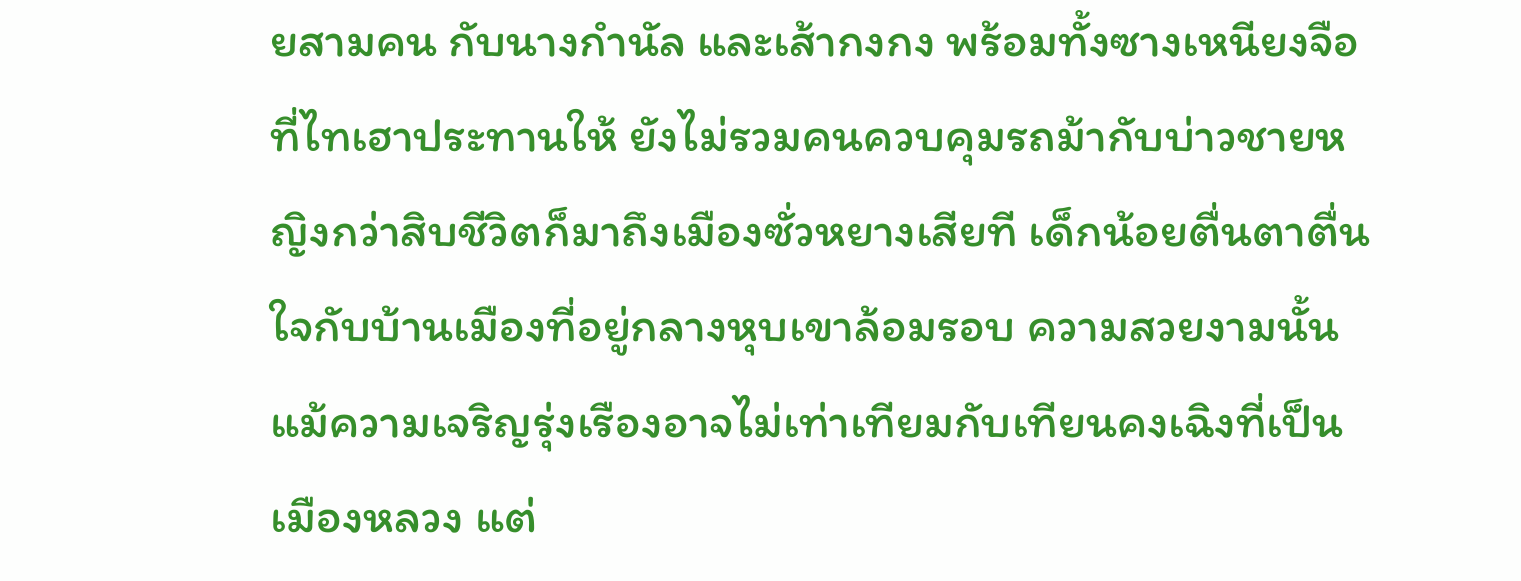ยสามคน กับนางกำนัล และเส้ากงกง พร้อมทั้งซางเหนียงจือที่ไทเฮาประทานให้ ยังไม่รวมคนควบคุมรถม้ากับบ่าวชายหญิงกว่าสิบชีวิตก็มาถึงเมืองซั่วหยางเสียที เด็กน้อยตื่นตาตื่นใจกับบ้านเมืองที่อยู่กลางหุบเขาล้อมรอบ ความสวยงามนั้นแม้ความเจริญรุ่งเรืองอาจไม่เท่าเทียมกับเทียนคงเฉิงที่เป็นเมืองหลวง แต่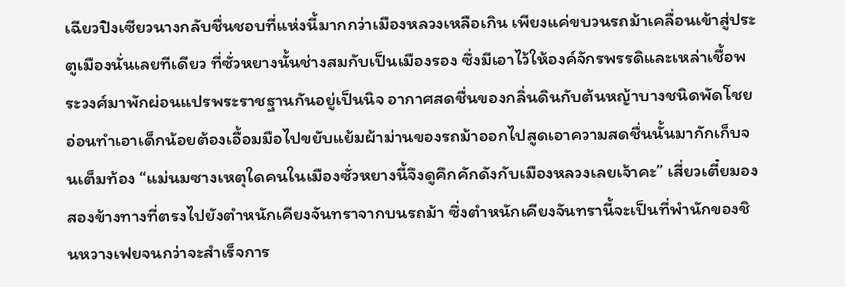เฉียวปิงเซียวนางกลับชื่นชอบที่แห่งนี้มากกว่าเมืองหลวงเหลือเกิน เพียงแค่ขบวนรถม้าเคลื่อนเข้าสู่ประตูเมืองนั่นเลยทีเดียว ที่ซั่วหยางนั้นช่างสมกับเป็นเมืองรอง ซึ่งมีเอาไว้ให้องค์จักรพรรดิและเหล่าเชื้อพระวงศ์มาพักผ่อนแปรพระราชฐานกันอยู่เป็นนิจ อากาศสดชื่นของกลิ่นดินกับต้นหญ้าบางชนิดพัดโชยอ่อนทำเอาเด็กน้อยต้องเอื้อมมือไปขยับแย้มผ้าม่านของรถม้าออกไปสูดเอาความสดชื่นนั้นมากักเก็บจนเต็มท้อง “แม่นมซางเหตุใดคนในเมืองซั่วหยางนี้จึงดูคึกคักดังกับเมืองหลวงเลยเจ้าคะ” เสี่ยวเตี๋ยมองสองข้างทางที่ตรงไปยังตำหนักเคียงจันทราจากบนรถม้า ซึ่งตำหนักเคียงจันทรานี้จะเป็นที่พำนักของชินหวางเฟยจนกว่าจะสำเร็จการ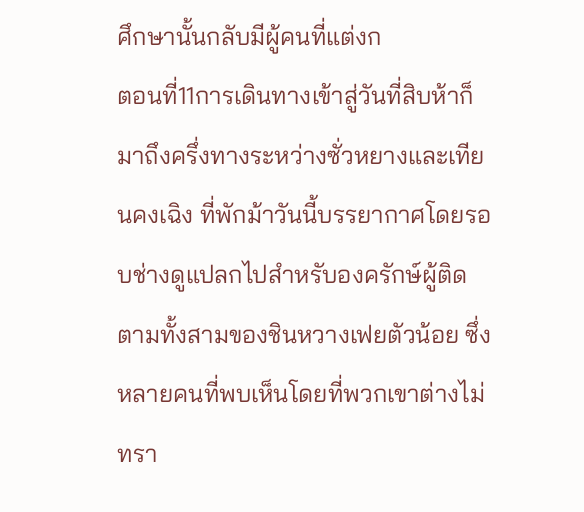ศึกษานั้นกลับมีผู้คนที่แต่งก
ตอนที่11การเดินทางเข้าสู่วันที่สิบห้าก็มาถึงครึ่งทางระหว่างซั่วหยางและเทียนคงเฉิง ที่พักม้าวันนี้บรรยากาศโดยรอบช่างดูแปลกไปสำหรับองครักษ์ผู้ติดตามทั้งสามของชินหวางเฟยตัวน้อย ซึ่งหลายคนที่พบเห็นโดยที่พวกเขาต่างไม่ทรา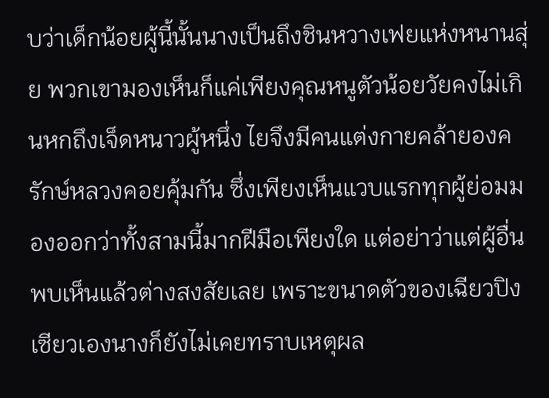บว่าเด็กน้อยผู้นี้นั้นนางเป็นถึงชินหวางเฟยแห่งหนานสุ่ย พวกเขามองเห็นก็แค่เพียงคุณหนูตัวน้อยวัยคงไม่เกินหกถึงเจ็ดหนาวผู้หนึ่ง ไยจึงมีคนแต่งกายคล้ายองครักษ์หลวงคอยคุ้มกัน ซึ่งเพียงเห็นแวบแรกทุกผู้ย่อมมองออกว่าทั้งสามนี้มากฝีมือเพียงใด แต่อย่าว่าแต่ผู้อื่นพบเห็นแล้วต่างสงสัยเลย เพราะขนาดตัวของเฉียวปิงเซียวเองนางก็ยังไม่เคยทราบเหตุผล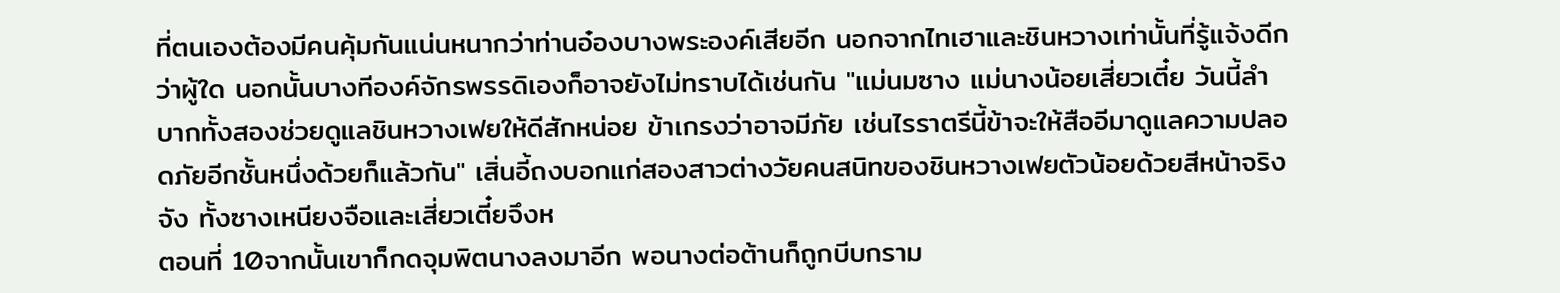ที่ตนเองต้องมีคนคุ้มกันแน่นหนากว่าท่านอ๋องบางพระองค์เสียอีก นอกจากไทเฮาและชินหวางเท่านั้นที่รู้แจ้งดีกว่าผู้ใด นอกนั้นบางทีองค์จักรพรรดิเองก็อาจยังไม่ทราบได้เช่นกัน "แม่นมซาง แม่นางน้อยเสี่ยวเตี๋ย วันนี้ลำบากทั้งสองช่วยดูแลชินหวางเฟยให้ดีสักหน่อย ข้าเกรงว่าอาจมีภัย เช่นไรราตรีนี้ข้าจะให้สืออีมาดูแลความปลอดภัยอีกชั้นหนึ่งด้วยก็แล้วกัน" เสิ่นอี้ถงบอกแก่สองสาวต่างวัยคนสนิทของชินหวางเฟยตัวน้อยด้วยสีหน้าจริงจัง ทั้งซางเหนียงจือและเสี่ยวเตี๋ยจึงห
ตอนที่ 10จากนั้นเขาก็กดจุมพิตนางลงมาอีก พอนางต่อต้านก็ถูกบีบกราม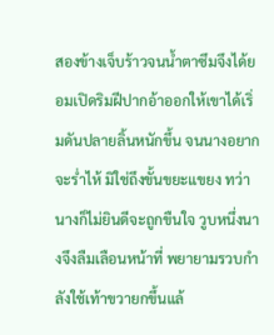สองข้างเจ็บร้าวจนน้ำตาซึมจึงได้ยอมเปิดริมฝีปากอ้าออกให้เขาได้เริ่มดันปลายลิ้นหนักขึ้น จนนางอยากจะร่ำไห้ มิใช่ถึงขั้นขยะแขยง ทว่านางก็ไม่ยินดีจะถูกขืนใจ วูบหนึ่งนางจึงลืมเลือนหน้าที่ พยายามรวบกำลังใช้เท้าขวายกขึ้นแล้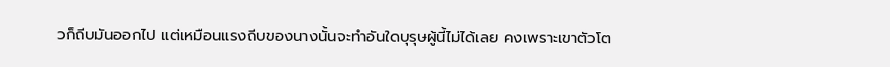วก็ถีบมันออกไป แต่เหมือนแรงถีบของนางนั้นจะทำอันใดบุรุษผู้นี้ไม่ได้เลย คงเพราะเขาตัวโต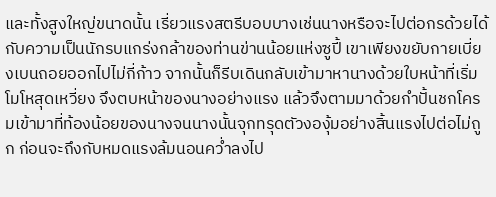และทั้งสูงใหญ่ขนาดนั้น เรี่ยวแรงสตรีบอบบางเช่นนางหรือจะไปต่อกรด้วยได้กับความเป็นนักรบแกร่งกล้าของท่านข่านน้อยแห่งซูปี้ เขาเพียงขยับกายเบี่ยงเบนถอยออกไปไม่กี่ก้าว จากนั้นก็รีบเดินกลับเข้ามาหานางด้วยใบหน้าที่เริ่มโมโหสุดเหวี่ยง จึงตบหน้าของนางอย่างแรง แล้วจึงตามมาด้วยกำปั้นชกโครมเข้ามาที่ท้องน้อยของนางจนนางนั้นจุกทรุดตัวงองุ้มอย่างสิ้นแรงไปต่อไม่ถูก ก่อนจะถึงกับหมดแรงล้มนอนคว่ำลงไป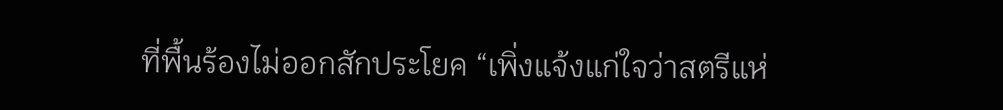ที่พื้นร้องไม่ออกสักประโยค “เพิ่งแจ้งแก่ใจว่าสตรีแห่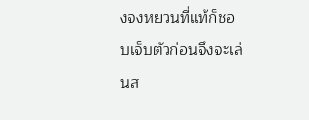งจงหยวนที่แท้ก็ชอบเจ็บตัวก่อนจึงจะเล่นส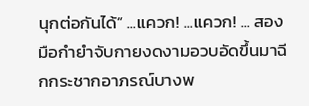นุกต่อกันได้” ...แควก! ...แควก! ... สองมือกำยำจับกายงดงามอวบอัดขึ้นมาฉีกกระชากอาภรณ์บางพ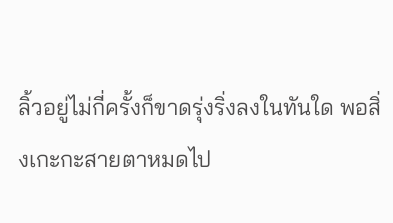ลิ้วอยู่ไม่กี่ครั้งก็ขาดรุ่งริ่งลงในทันใด พอสิ่งเกะกะสายตาหมดไป